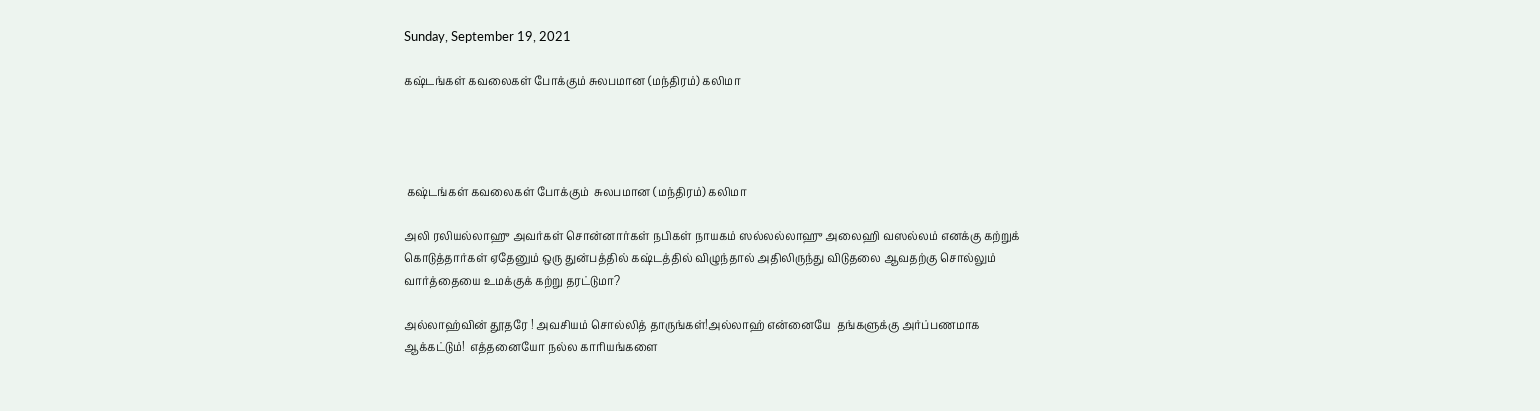Sunday, September 19, 2021

கஷ்டங்கள் கவலைகள் போக்கும் சுலபமான (மந்திரம்) கலிமா




 கஷ்டங்கள் கவலைகள் போக்கும்  சுலபமான (மந்திரம்) கலிமா

அலி ரலியல்லாஹு அவர்கள் சொன்னார்கள் நபிகள் நாயகம் ஸல்லல்லாஹு அலைஹி வஸல்லம் எனக்கு கற்றுக் கொடுத்தார்கள் ஏதேனும் ஒரு துன்பத்தில் கஷ்டத்தில் விழுந்தால் அதிலிருந்து விடுதலை ஆவதற்கு சொல்லும் வார்த்தையை உமக்குக் கற்று தரட்டுமா?

அல்லாஹ்வின் தூதரே ! அவசியம் சொல்லித் தாருங்கள்!அல்லாஹ் என்னையே  தங்களுக்கு அர்ப்பணமாக ஆக்கட்டும்!  எத்தனையோ நல்ல காரியங்களை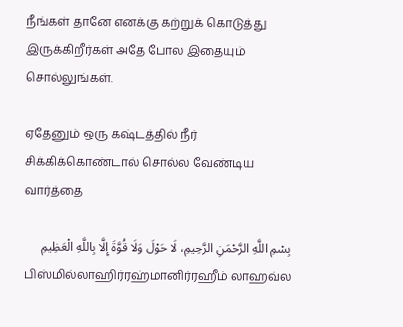நீங்கள் தானே எனக்கு கற்றுக் கொடுத்து இருக்கிறீர்கள் அதே போல இதையும் சொல்லுங்கள்.

ஏதேனும் ஒரு கஷ்டத்தில் நீர் சிக்கிக்கொண்டால் சொல்ல வேண்டிய வார்த்தை

بِسْمِ اللَّهِ الرَّحْمَنِ الرَّحِيمِ، لَا حَوْلَ وَلَا قُوَّةَ إِلَّا بِاللَّهِ الْعَظِيمِ
பிஸ்மில்லாஹிர்ரஹ்மானிர்ரஹீம் லாஹவ்ல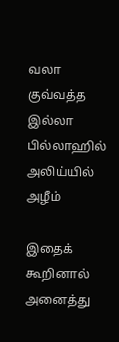வலா குவ்வத்த இல்லா பில்லாஹில் அலிய்யில் அழீம்

இதைக் கூறினால்  அனைத்து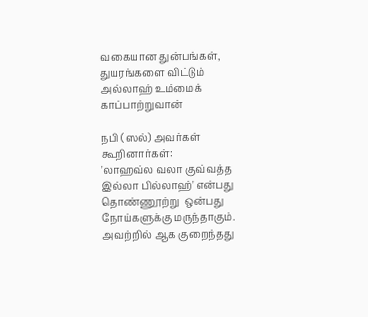வகையான துன்பங்கள், துயரங்களை விட்டும் அல்லாஹ் உம்மைக்  காப்பாற்றுவான்

நபி (ஸல்) அவர்கள் கூறினார்கள்:
'லாஹவ்ல வலா குவ்வத்த இல்லா பில்லாஹ்' என்பது தொண்ணூற்று  ஒன்பது நோய்களுக்கு மருந்தாகும். அவற்றில் ஆக குறைந்தது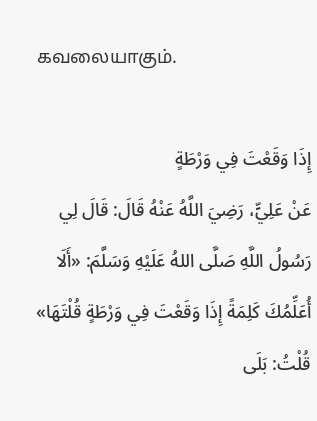கவலையாகும்.

إِذَا وَقَعْتَ فِي وَرْطَةٍ
عَنْ عَلِيٍّ، رَضِيَ اللَّهُ عَنْهُ قَالَ: قَالَ لِي رَسُولُ اللَّهِ صَلَّى اللهُ عَلَيْهِ وَسَلَّمَ: «أَلَا أُعَلِّمُكَ كَلِمَةً إِذَا وَقَعْتَ فِي وَرْطَةٍ قُلْتَهَا» قُلْتُ: بَلَى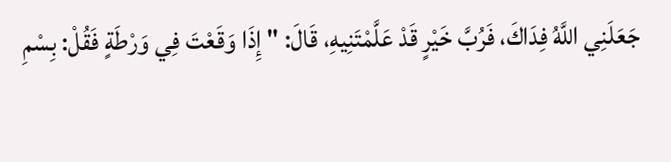جَعَلَنِي اللَّهُ فِدَاكَ، فَرُبَّ خَيْرٍ قَدْ عَلَّمْتَنِيهِ، قَالَ: " إِذَا وَقَعْتَ فِي وَرْطَةٍ فَقُلْ: بِسْمِ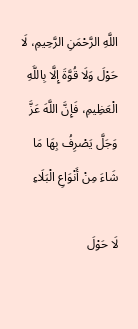اللَّهِ الرَّحْمَنِ الرَّحِيمِ، لَا حَوْلَ وَلَا قُوَّةَ إِلَّا بِاللَّهِ الْعَظِيمِ، فَإِنَّ اللَّهَ عَزَّ وَجَلَّ يَصْرِفُ بِهَا مَا شَاءَ مِنْ أَنْوَاعِ الْبَلَاءِ

لَا حَوْلَ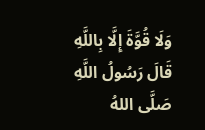وَلَا قُوَّةَ إِلَّا بِاللَّهِ
قَالَ رَسُولُ اللَّهِ صَلَّى اللهُ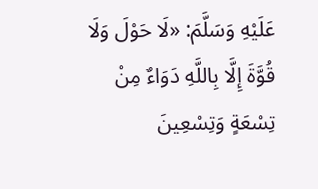عَلَيْهِ وَسَلَّمَ: «لَا حَوْلَ وَلَا قُوَّةَ إِلَّا بِاللَّهِ دَوَاءٌ مِنْ تِسْعَةٍ وَتِسْعِينَ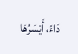دَاءً، أَيْسَرُهَا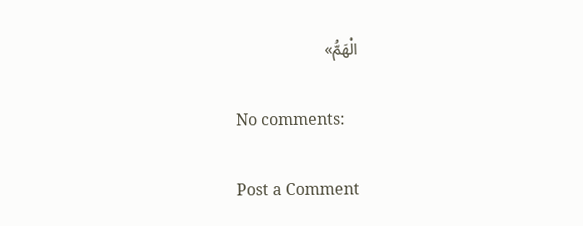الْهَمُّ»

No comments:

Post a Comment